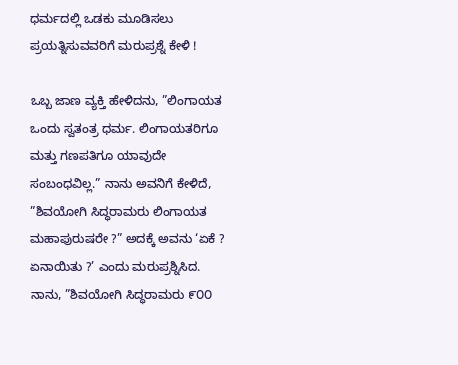ಧರ್ಮದಲ್ಲಿ ಒಡಕು ಮೂಡಿಸಲು ಪ್ರಯತ್ನಿಸುವವರಿಗೆ ಮರುಪ್ರಶ್ನೆ ಕೇಳಿ !

ಒಬ್ಬ ಜಾಣ ವ್ಯಕ್ತಿ ಹೇಳಿದನು, ”ಲಿಂಗಾಯತ ಒಂದು ಸ್ವತಂತ್ರ ಧರ್ಮ. ಲಿಂಗಾಯತರಿಗೂ ಮತ್ತು ಗಣಪತಿಗೂ ಯಾವುದೇ ಸಂಬಂಧವಿಲ್ಲ.” ನಾನು ಅವನಿಗೆ ಕೇಳಿದೆ, ”ಶಿವಯೋಗಿ ಸಿದ್ಧರಾಮರು ಲಿಂಗಾಯತ ಮಹಾಪುರುಷರೇ ?” ಅದಕ್ಕೆ ಅವನು ‘ಏಕೆ ? ಏನಾಯಿತು ?’ ಎಂದು ಮರುಪ್ರಶ್ನಿಸಿದ. ನಾನು, ”ಶಿವಯೋಗಿ ಸಿದ್ಧರಾಮರು ೯೦೦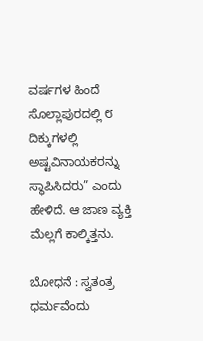ವರ್ಷಗಳ ಹಿಂದೆ ಸೊಲ್ಲಾಪುರದಲ್ಲಿ ೮ ದಿಕ್ಕುಗಳಲ್ಲಿ ಅಷ್ಟವಿನಾಯಕರನ್ನು ಸ್ಥಾಪಿಸಿದರು” ಎಂದು ಹೇಳಿದೆ. ಆ ಜಾಣ ವ್ಯಕ್ತಿ ಮೆಲ್ಲಗೆ ಕಾಲ್ಕಿತ್ತನು.

ಬೋಧನೆ : ಸ್ವತಂತ್ರ ಧರ್ಮವೆಂದು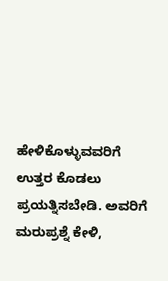ಹೇಳಿಕೊಳ್ಳುವವರಿಗೆ ಉತ್ತರ ಕೊಡಲು ಪ್ರಯತ್ನಿಸಬೇಡಿ. ಅವರಿಗೆ ಮರುಪ್ರಶ್ನೆ ಕೇಳಿ,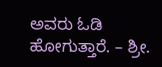ಅವರು ಓಡಿ ಹೋಗುತ್ತಾರೆ. – ಶ್ರೀ.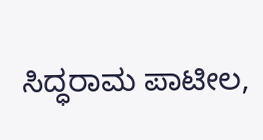ಸಿದ್ಧರಾಮ ಪಾಟೀಲ,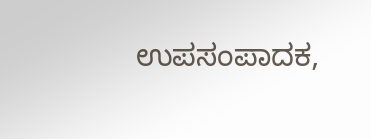ಉಪಸಂಪಾದಕ,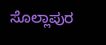ಸೊಲ್ಲಾಪುರ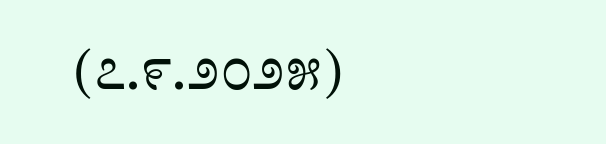(೭.೯.೨೦೨೫)